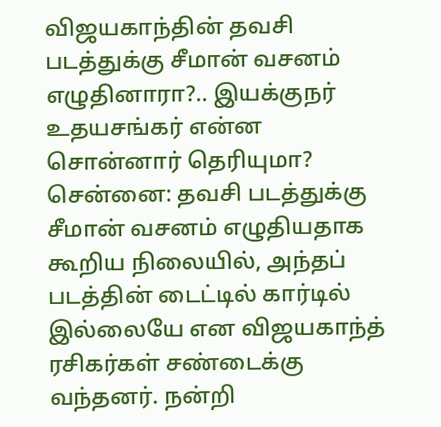விஜயகாந்தின் தவசி படத்துக்கு சீமான் வசனம் எழுதினாரா?.. இயக்குநர் உதயசங்கர் என்ன சொன்னார் தெரியுமா?
சென்னை: தவசி படத்துக்கு சீமான் வசனம் எழுதியதாக கூறிய நிலையில், அந்தப் படத்தின் டைட்டில் கார்டில் இல்லையே என விஜயகாந்த் ரசிகர்கள் சண்டைக்கு வந்தனர். நன்றி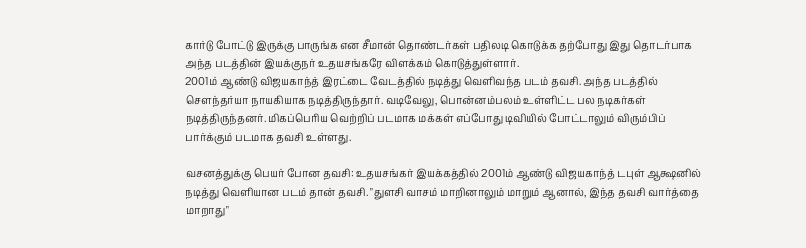கார்டு போட்டு இருக்கு பாருங்க என சீமான் தொண்டர்கள் பதிலடி கொடுக்க தற்போது இது தொடர்பாக அந்த படத்தின் இயக்குநர் உதயசங்கரே விளக்கம் கொடுத்துள்ளார்.
2001ம் ஆண்டு விஜயகாந்த் இரட்டை வேடத்தில் நடித்து வெளிவந்த படம் தவசி. அந்த படத்தில் செளந்தர்யா நாயகியாக நடித்திருந்தார். வடிவேலு, பொன்னம்பலம் உள்ளிட்ட பல நடிகர்கள் நடித்திருந்தனர். மிகப்பெரிய வெற்றிப் படமாக மக்கள் எப்போது டிவியில் போட்டாலும் விரும்பிப் பார்க்கும் படமாக தவசி உள்ளது.

வசனத்துக்கு பெயர் போன தவசி: உதயசங்கர் இயக்கத்தில் 2001ம் ஆண்டு விஜயகாந்த் டபுள் ஆக்ஷனில் நடித்து வெளியான படம் தான் தவசி. "துளசி வாசம் மாறினாலும் மாறும் ஆனால், இந்த தவசி வார்த்தை மாறாது"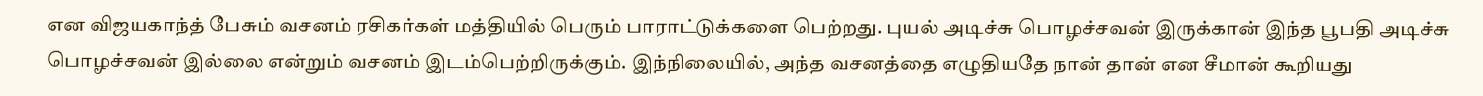என விஜயகாந்த் பேசும் வசனம் ரசிகர்கள் மத்தியில் பெரும் பாராட்டுக்களை பெற்றது. புயல் அடிச்சு பொழச்சவன் இருக்கான் இந்த பூபதி அடிச்சு பொழச்சவன் இல்லை என்றும் வசனம் இடம்பெற்றிருக்கும். இந்நிலையில், அந்த வசனத்தை எழுதியதே நான் தான் என சீமான் கூறியது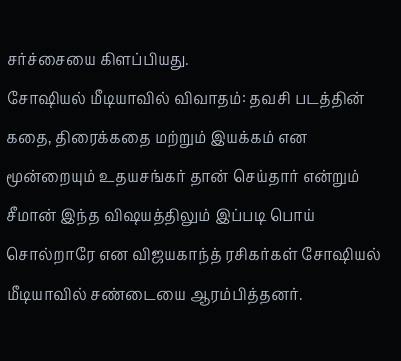சர்ச்சையை கிளப்பியது.
சோஷியல் மீடியாவில் விவாதம்: தவசி படத்தின் கதை, திரைக்கதை மற்றும் இயக்கம் என மூன்றையும் உதயசங்கர் தான் செய்தார் என்றும் சீமான் இந்த விஷயத்திலும் இப்படி பொய் சொல்றாரே என விஜயகாந்த் ரசிகர்கள் சோஷியல் மீடியாவில் சண்டையை ஆரம்பித்தனர்.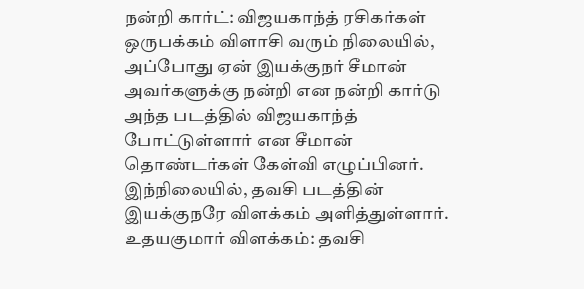நன்றி கார்ட்: விஜயகாந்த் ரசிகர்கள் ஒருபக்கம் விளாசி வரும் நிலையில், அப்போது ஏன் இயக்குநர் சீமான் அவர்களுக்கு நன்றி என நன்றி கார்டு அந்த படத்தில் விஜயகாந்த் போட்டுள்ளார் என சீமான் தொண்டர்கள் கேள்வி எழுப்பினர். இந்நிலையில், தவசி படத்தின் இயக்குநரே விளக்கம் அளித்துள்ளார்.
உதயகுமார் விளக்கம்: தவசி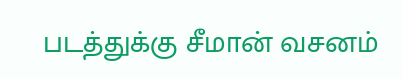படத்துக்கு சீமான் வசனம்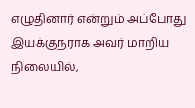எழுதினார் என்றும் அப்போது இயக்குநராக அவர் மாறிய நிலையில்,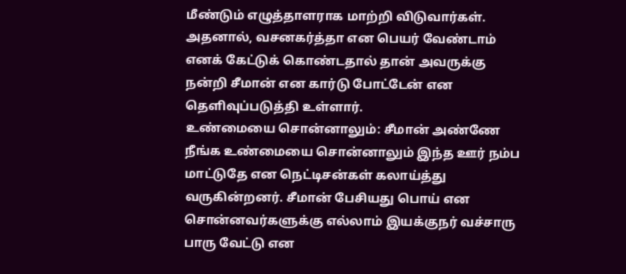மீண்டும் எழுத்தாளராக மாற்றி விடுவார்கள். அதனால், வசனகர்த்தா என பெயர் வேண்டாம் எனக் கேட்டுக் கொண்டதால் தான் அவருக்கு நன்றி சீமான் என கார்டு போட்டேன் என தெளிவுப்படுத்தி உள்ளார்.
உண்மையை சொன்னாலும்: சீமான் அண்ணே நீங்க உண்மையை சொன்னாலும் இந்த ஊர் நம்ப மாட்டுதே என நெட்டிசன்கள் கலாய்த்து வருகின்றனர். சீமான் பேசியது பொய் என சொன்னவர்களுக்கு எல்லாம் இயக்குநர் வச்சாரு பாரு வேட்டு என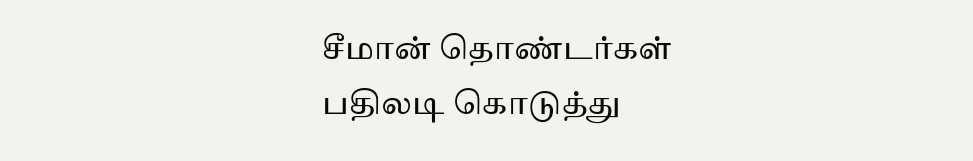சீமான் தொண்டர்கள் பதிலடி கொடுத்து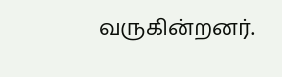வருகின்றனர்.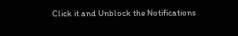Click it and Unblock the Notifications